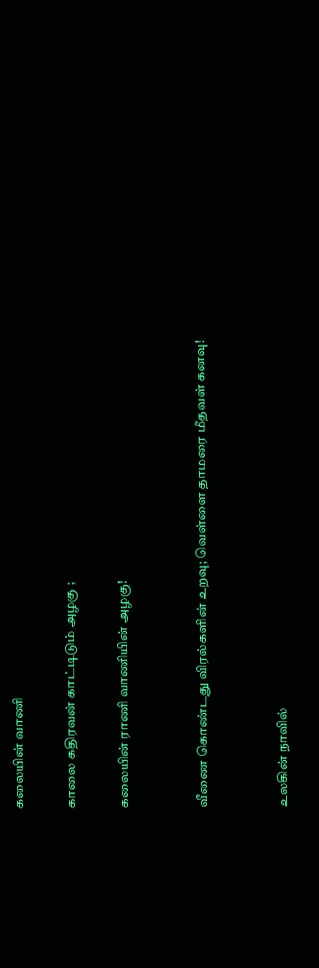கலையின் வாணி

காலை கதிரவன் காட்டிடும் அழகு ;

கலையின் ராணி வாணியின் அழகு!


வீணை கொண்டது விரல்களின் உறவு; வெள்ளை தாமரை மீதவள் கனவு!


உலகின் நாவில்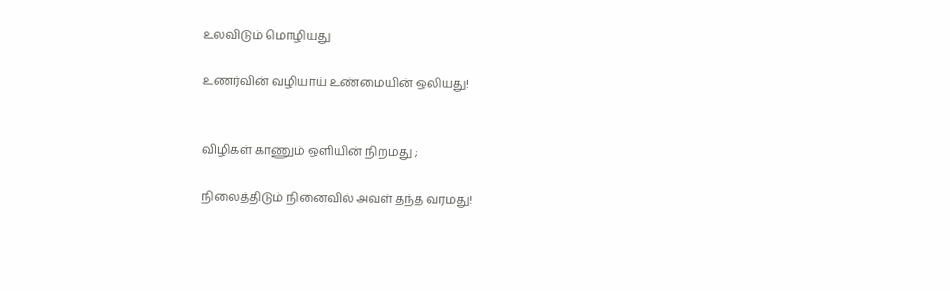உலவிடும் மொழியது

உணர்வின் வழியாய் உண்மையின் ஒலியது!


விழிகள் காணும் ஒளியின் நிறமது ;

நிலைத்திடும் நினைவில் அவள் தந்த வரமது!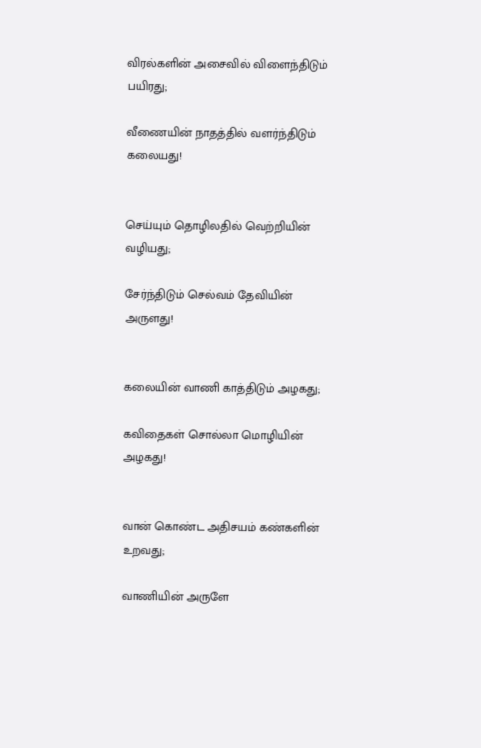விரல்களின் அசைவில் விளைந்திடும் பயிரது;

வீணையின் நாதத்தில் வளர்ந்திடும் கலையது!


செய்யும் தொழிலதில் வெற்றியின் வழியது;

சேர்ந்திடும் செல்வம் தேவியின் அருளது!


கலையின் வாணி காத்திடும் அழகது;

கவிதைகள் சொல்லா மொழியின் அழகது!


வான் கொண்ட அதிசயம் கண்களின் உறவது;

வாணியின் அருளே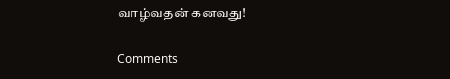வாழ்வதன் கனவது!

Comments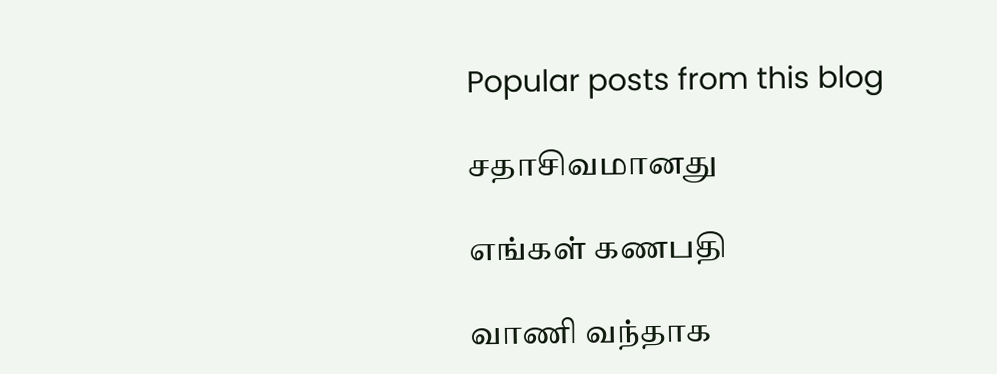Popular posts from this blog

சதாசிவமானது

எங்கள் கணபதி

வாணி வந்தாக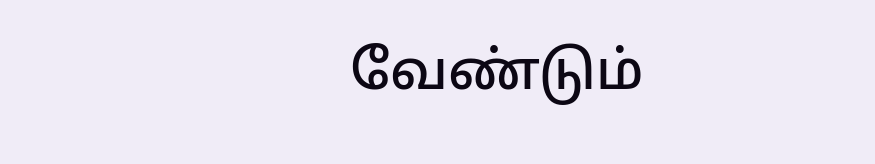வேண்டும்